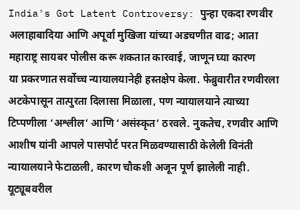India's Got Latent Controversy: पुन्हा एकदा रणवीर अलाहाबादिया आणि अपूर्वा मुखिजा यांच्या अडचणीत वाढ; आता महाराष्ट्र सायबर पोलीस करू शकतात कारवाई, जाणून घ्या कारण
या प्रकरणात सर्वोच्च न्यायालयानेही हस्तक्षेप केला. फेब्रुवारीत रणवीरला अटकेपासून तात्पुरता दिलासा मिळाला, पण न्यायालयाने त्याच्या टिप्पणीला ‘अश्लील’ आणि ‘असंस्कृत’ ठरवले. नुकतेच, रणवीर आणि आशीष यांनी आपले पासपोर्ट परत मिळवण्यासाठी केलेली विनंती न्यायालयाने फेटाळली, कारण चौकशी अजून पूर्ण झालेली नाही.
यूट्यूबवरील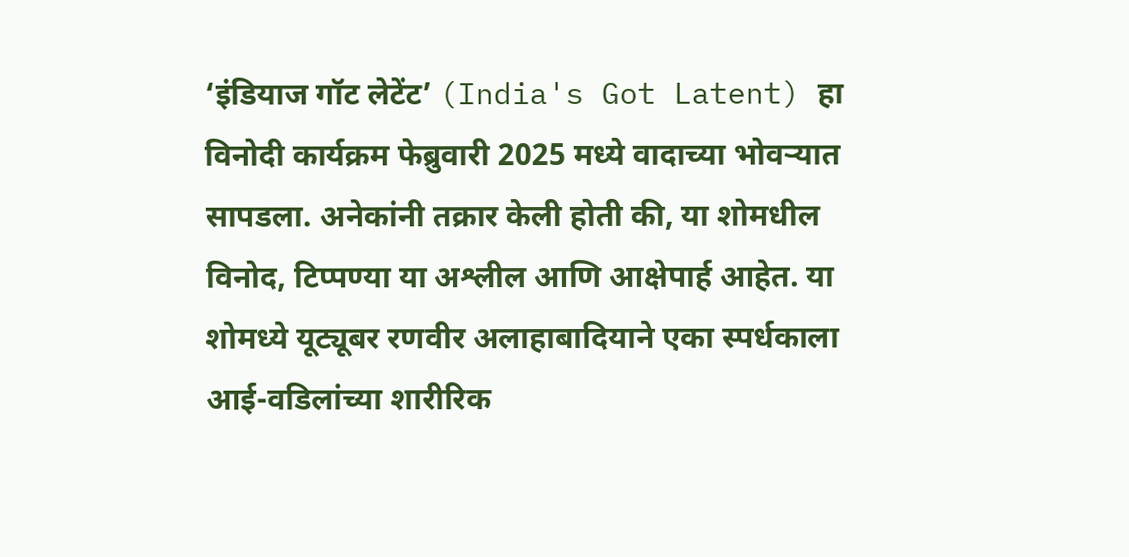‘इंडियाज गॉट लेटेंट’ (India's Got Latent) हा विनोदी कार्यक्रम फेब्रुवारी 2025 मध्ये वादाच्या भोवऱ्यात सापडला. अनेकांनी तक्रार केली होती की, या शोमधील विनोद, टिप्पण्या या अश्लील आणि आक्षेपार्ह आहेत. या शोमध्ये यूट्यूबर रणवीर अलाहाबादियाने एका स्पर्धकाला आई-वडिलांच्या शारीरिक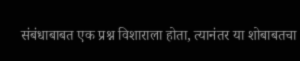संबंधाबाबत एक प्रश्न विशाराला होता, त्यानंतर या शोबाबतचा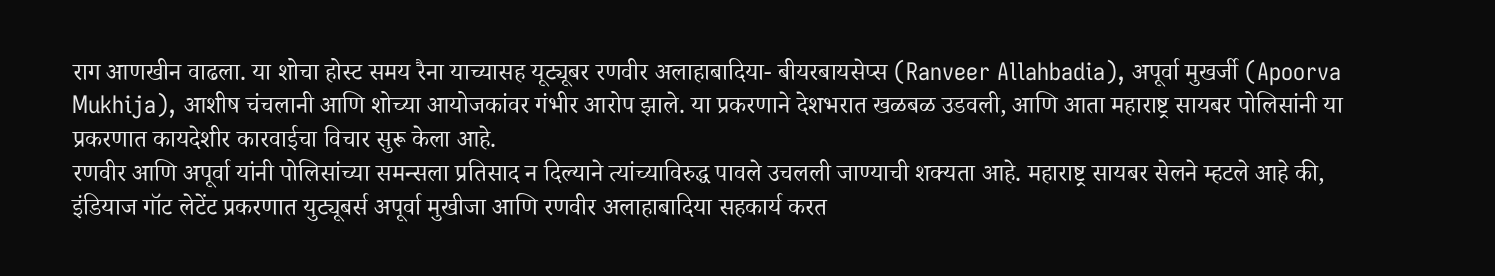राग आणखीन वाढला. या शोचा होस्ट समय रैना याच्यासह यूट्यूबर रणवीर अलाहाबादिया- बीयरबायसेप्स (Ranveer Allahbadia), अपूर्वा मुखर्जी (Apoorva Mukhija), आशीष चंचलानी आणि शोच्या आयोजकांवर गंभीर आरोप झाले. या प्रकरणाने देशभरात खळबळ उडवली, आणि आता महाराष्ट्र सायबर पोलिसांनी या प्रकरणात कायदेशीर कारवाईचा विचार सुरू केला आहे.
रणवीर आणि अपूर्वा यांनी पोलिसांच्या समन्सला प्रतिसाद न दिल्याने त्यांच्याविरुद्ध पावले उचलली जाण्याची शक्यता आहे. महाराष्ट्र सायबर सेलने म्हटले आहे की, इंडियाज गॉट लेटेंट प्रकरणात युट्यूबर्स अपूर्वा मुखीजा आणि रणवीर अलाहाबादिया सहकार्य करत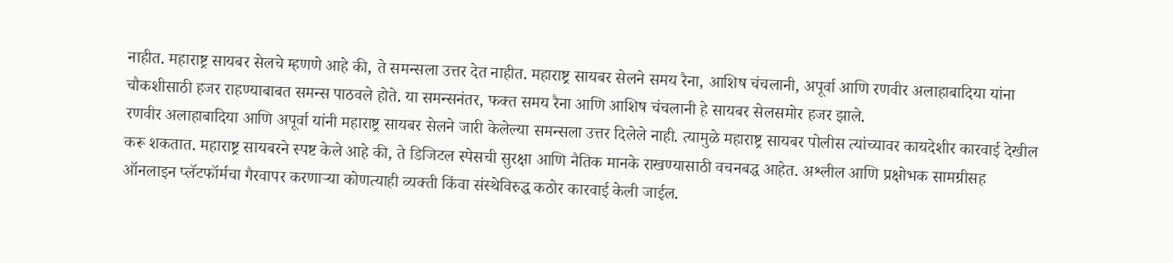नाहीत. महाराष्ट्र सायबर सेलचे म्हणणे आहे की, ते समन्सला उत्तर देत नाहीत. महाराष्ट्र सायबर सेलने समय रैना, आशिष चंचलानी, अपूर्वा आणि रणवीर अलाहाबादिया यांना चौकशीसाठी हजर राहण्याबाबत समन्स पाठवले होते. या समन्सनंतर, फक्त समय रैना आणि आशिष चंचलानी हे सायबर सेलसमोर हजर झाले.
रणवीर अलाहाबादिया आणि अपूर्वा यांनी महाराष्ट्र सायबर सेलने जारी केलेल्या समन्सला उत्तर दिलेले नाही. त्यामुळे महाराष्ट्र सायबर पोलीस त्यांच्यावर कायदेशीर कारवाई देखील करू शकतात. महाराष्ट्र सायबरने स्पष्ट केले आहे की, ते डिजिटल स्पेसची सुरक्षा आणि नैतिक मानके राखण्यासाठी वचनबद्ध आहेत. अश्लील आणि प्रक्षोभक सामग्रीसह ऑनलाइन प्लॅटफॉर्मचा गैरवापर करणाऱ्या कोणत्याही व्यक्ती किंवा संस्थेविरुद्ध कठोर कारवाई केली जाईल.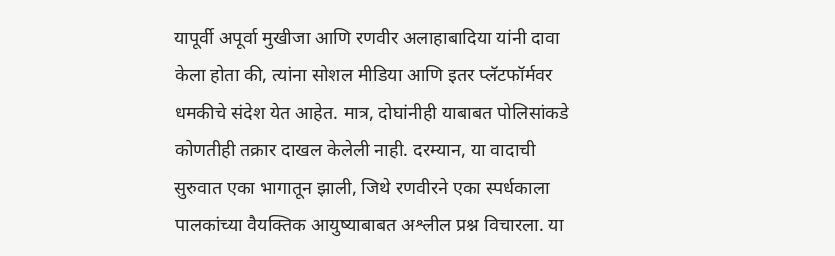यापूर्वी अपूर्वा मुखीजा आणि रणवीर अलाहाबादिया यांनी दावा केला होता की, त्यांना सोशल मीडिया आणि इतर प्लॅटफॉर्मवर धमकीचे संदेश येत आहेत. मात्र, दोघांनीही याबाबत पोलिसांकडे कोणतीही तक्रार दाखल केलेली नाही. दरम्यान, या वादाची सुरुवात एका भागातून झाली, जिथे रणवीरने एका स्पर्धकाला पालकांच्या वैयक्तिक आयुष्याबाबत अश्लील प्रश्न विचारला. या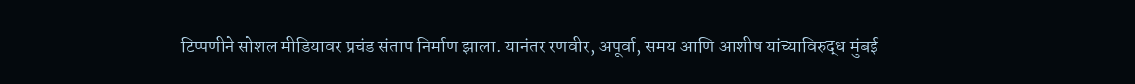टिप्पणीने सोशल मीडियावर प्रचंड संताप निर्माण झाला. यानंतर रणवीर, अपूर्वा, समय आणि आशीष यांच्याविरुद्ध मुंबई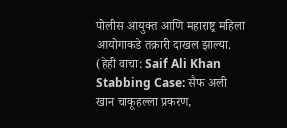पोलीस आयुक्त आणि महाराष्ट्र महिला आयोगाकडे तक्रारी दाखल झाल्या. (हेही वाचा: Saif Ali Khan Stabbing Case: सैफ अली खान चाकूहल्ला प्रकरण,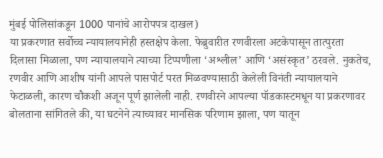मुंबई पोलिसांकडून 1000 पानांचे आरोपपत्र दाखल)
या प्रकरणात सर्वोच्च न्यायालयानेही हस्तक्षेप केला. फेब्रुवारीत रणवीरला अटकेपासून तात्पुरता दिलासा मिळाला, पण न्यायालयाने त्याच्या टिप्पणीला ‘अश्लील’ आणि ‘असंस्कृत’ ठरवले. नुकतेच, रणवीर आणि आशीष यांनी आपले पासपोर्ट परत मिळवण्यासाठी केलेली विनंती न्यायालयाने फेटाळली, कारण चौकशी अजून पूर्ण झालेली नाही. रणवीरने आपल्या पॉडकास्टमधून या प्रकरणावर बोलताना सांगितले की, या घटनेने त्याच्यावर मानसिक परिणाम झाला, पण यातून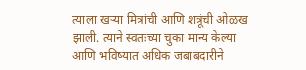त्याला खऱ्या मित्रांची आणि शत्रूंची ओळख झाली. त्याने स्वतःच्या चुका मान्य केल्या आणि भविष्यात अधिक जबाबदारीने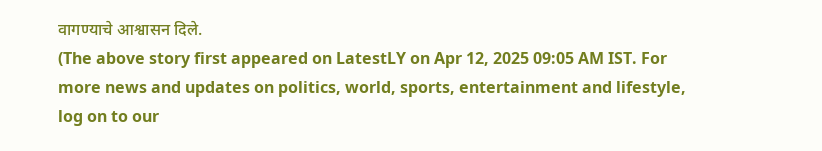वागण्याचे आश्वासन दिले.
(The above story first appeared on LatestLY on Apr 12, 2025 09:05 AM IST. For more news and updates on politics, world, sports, entertainment and lifestyle, log on to our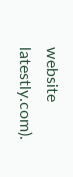website latestly.com).